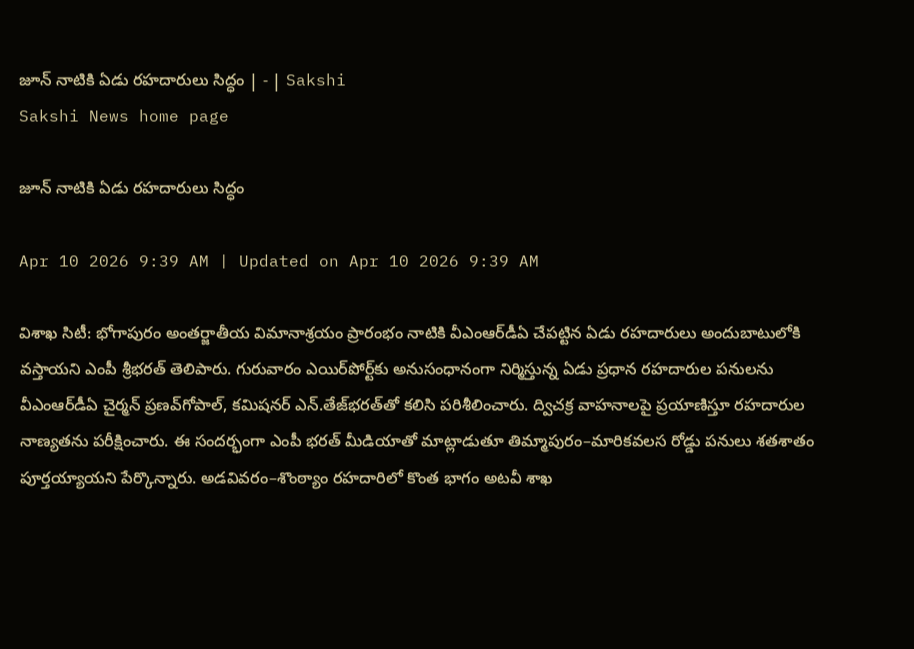జూన్‌ నాటికి ఏడు రహదారులు సిద్ధం | - | Sakshi
Sakshi News home page

జూన్‌ నాటికి ఏడు రహదారులు సిద్ధం

Apr 10 2026 9:39 AM | Updated on Apr 10 2026 9:39 AM

విశాఖ సిటీ: భోగాపురం అంతర్జాతీయ విమానాశ్రయం ప్రారంభం నాటికి వీఎంఆర్‌డీఏ చేపట్టిన ఏడు రహదారులు అందుబాటులోకి వస్తాయని ఎంపీ శ్రీభరత్‌ తెలిపారు. గురువారం ఎయిర్‌పోర్ట్‌కు అనుసంధానంగా నిర్మిస్తున్న ఏడు ప్రధాన రహదారుల పనులను వీఎంఆర్‌డీఏ చైర్మన్‌ ప్రణవ్‌గోపాల్‌, కమిషనర్‌ ఎన్‌.తేజ్‌భరత్‌తో కలిసి పరిశీలించారు. ద్విచక్ర వాహనాలపై ప్రయాణిస్తూ రహదారుల నాణ్యతను పరీక్షించారు. ఈ సందర్భంగా ఎంపీ భరత్‌ మీడియాతో మాట్లాడుతూ తిమ్మాపురం–మారికవలస రోడ్డు పనులు శతశాతం పూర్తయ్యాయని పేర్కొన్నారు. అడవివరం–శొంఠ్యాం రహదారిలో కొంత భాగం అటవీ శాఖ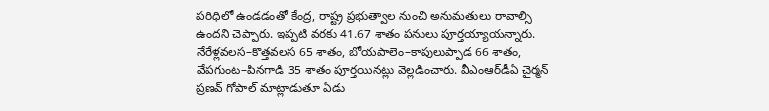పరిధిలో ఉండడంతో కేంద్ర, రాష్ట్ర ప్రభుత్వాల నుంచి అనుమతులు రావాల్సి ఉందని చెప్పారు. ఇప్పటి వరకు 41.67 శాతం పనులు పూర్తయ్యాయన్నారు. నేరేళ్లవలస–కొత్తవలస 65 శాతం, బోయపాలెం–కాపులుప్పాడ 66 శాతం, వేపగుంట–పినగాడి 35 శాతం పూర్తయినట్లు వెల్లడించారు. వీఎంఆర్‌డీఏ చైర్మన్‌ ప్రణవ్‌ గోపాల్‌ మాట్లాడుతూ ఏడు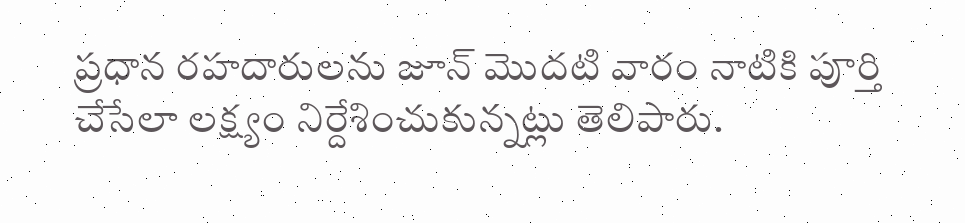ప్రధాన రహదారులను జూన్‌ మొదటి వారం నాటికి పూర్తి చేసేలా లక్ష్యం నిర్దేశించుకున్నట్లు తెలిపారు.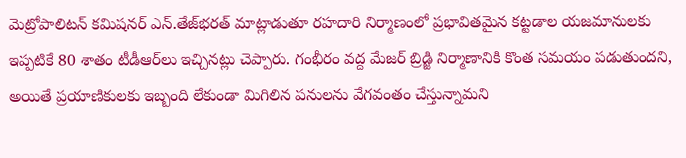మెట్రోపాలిటన్‌ కమిషనర్‌ ఎన్‌.తేజ్‌భరత్‌ మాట్లాడుతూ రహదారి నిర్మాణంలో ప్రభావితమైన కట్టడాల యజమానులకు ఇప్పటికే 80 శాతం టీడీఆర్‌లు ఇచ్చినట్లు చెప్పారు. గంభీరం వద్ద మేజర్‌ బ్రిడ్జి నిర్మాణానికి కొంత సమయం పడుతుందని, అయితే ప్రయాణికులకు ఇబ్బంది లేకుండా మిగిలిన పనులను వేగవంతం చేస్తున్నామని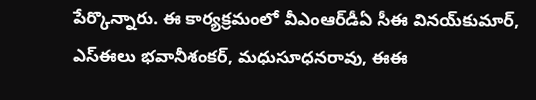పేర్కొన్నారు. ఈ కార్యక్రమంలో వీఎంఆర్‌డీఏ సీఈ వినయ్‌కుమార్‌, ఎస్‌ఈలు భవానీశంకర్‌, మధుసూధనరావు, ఈఈ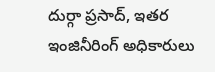దుర్గా ప్రసాద్‌, ఇతర ఇంజినీరింగ్‌ అధికారులు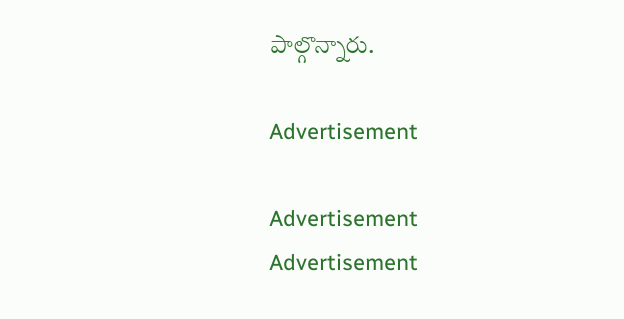పాల్గొన్నారు.

Advertisement

Advertisement
Advertisement